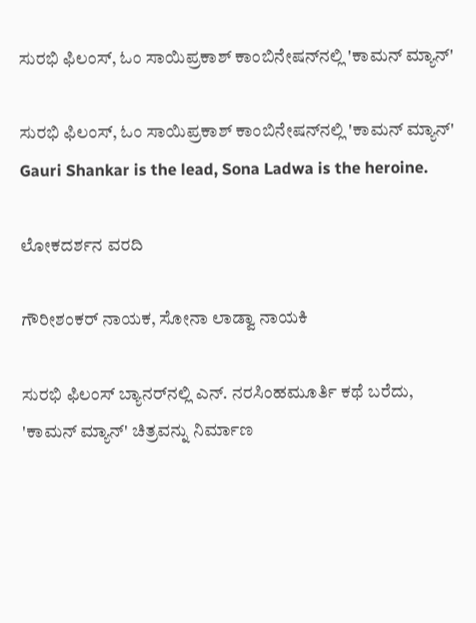ಸುರಭಿ ಫಿಲಂಸ್, ಓಂ ಸಾಯಿಪ್ರಕಾಶ್ ಕಾಂಬಿನೇಷನ್‌ನಲ್ಲಿ 'ಕಾಮನ್ ಮ್ಯಾನ್'

ಸುರಭಿ ಫಿಲಂಸ್, ಓಂ ಸಾಯಿಪ್ರಕಾಶ್ ಕಾಂಬಿನೇಷನ್‌ನಲ್ಲಿ 'ಕಾಮನ್ ಮ್ಯಾನ್'  Gauri Shankar is the lead, Sona Ladwa is the heroine.

ಲೋಕದರ್ಶನ ವರದಿ

ಗೌರೀಶಂಕರ್ ನಾಯಕ, ಸೋನಾ ಲಾಡ್ವಾ ನಾಯಕಿ

ಸುರಭಿ ಫಿಲಂಸ್ ಬ್ಯಾನರ್‌ನಲ್ಲಿ ಎನ್‌. ನರಸಿಂಹಮೂರ್ತಿ ಕಥೆ ಬರೆದು, 'ಕಾಮನ್ ಮ್ಯಾನ್' ಚಿತ್ರವನ್ನು ನಿರ್ಮಾಣ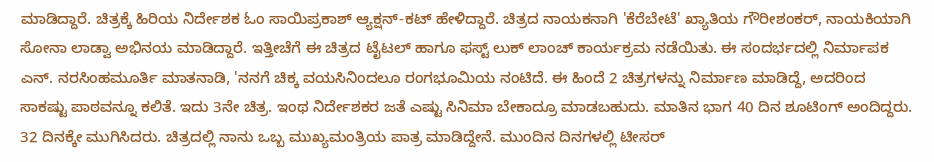ಮಾಡಿದ್ದಾರೆ. ಚಿತ್ರಕ್ಕೆ ಹಿರಿಯ ನಿರ್ದೇಶಕ ಓಂ ಸಾಯಿಪ್ರಕಾಶ್ ಆ್ಯಕ್ಷನ್‌-ಕಟ್ ಹೇಳಿದ್ದಾರೆ. ಚಿತ್ರದ ನಾಯಕನಾಗಿ 'ಕೆರೆಬೇಟೆ' ಖ್ಯಾತಿಯ ಗೌರೀಶಂಕರ್, ನಾಯಕಿಯಾಗಿ ಸೋನಾ ಲಾಡ್ವಾ ಅಭಿನಯ ಮಾಡಿದ್ದಾರೆ. ಇತ್ತೀಚೆಗೆ ಈ ಚಿತ್ರದ ಟೈಟಲ್ ಹಾಗೂ ಫಸ್ಟ್‌ ಲುಕ್ ಲಾಂಚ್ ಕಾರ್ಯಕ್ರಮ ನಡೆಯಿತು. ಈ ಸಂದರ್ಭದಲ್ಲಿ ನಿರ್ಮಾಪಕ ಎನ್‌. ನರಸಿಂಹಮೂರ್ತಿ ಮಾತನಾಡಿ, 'ನನಗೆ ಚಿಕ್ಕ ವಯಸಿನಿಂದಲೂ ರಂಗಭೂಮಿಯ ನಂಟಿದೆ. ಈ ಹಿಂದೆ 2 ಚಿತ್ರಗಳನ್ನು ನಿರ್ಮಾಣ ಮಾಡಿದ್ದೆ, ಅದರಿಂದ ಸಾಕಷ್ಟು ಪಾಠವನ್ನೂ ಕಲಿತೆ. ಇದು 3ನೇ ಚಿತ್ರ. ಇಂಥ ನಿರ್ದೇಶಕರ ಜತೆ ಎಷ್ಟು ಸಿನಿಮಾ ಬೇಕಾದ್ರೂ ಮಾಡಬಹುದು. ಮಾತಿನ ಭಾಗ 40 ದಿನ ಶೂಟಿಂಗ್ ಅಂದಿದ್ದರು. 32 ದಿನಕ್ಕೇ ಮುಗಿಸಿದರು. ಚಿತ್ರದಲ್ಲಿ ನಾನು ಒಬ್ಬ ಮುಖ್ಯಮಂತ್ರಿಯ ಪಾತ್ರ ಮಾಡಿದ್ದೇನೆ. ಮುಂದಿನ ದಿನಗಳಲ್ಲಿ ಟೀಸರ್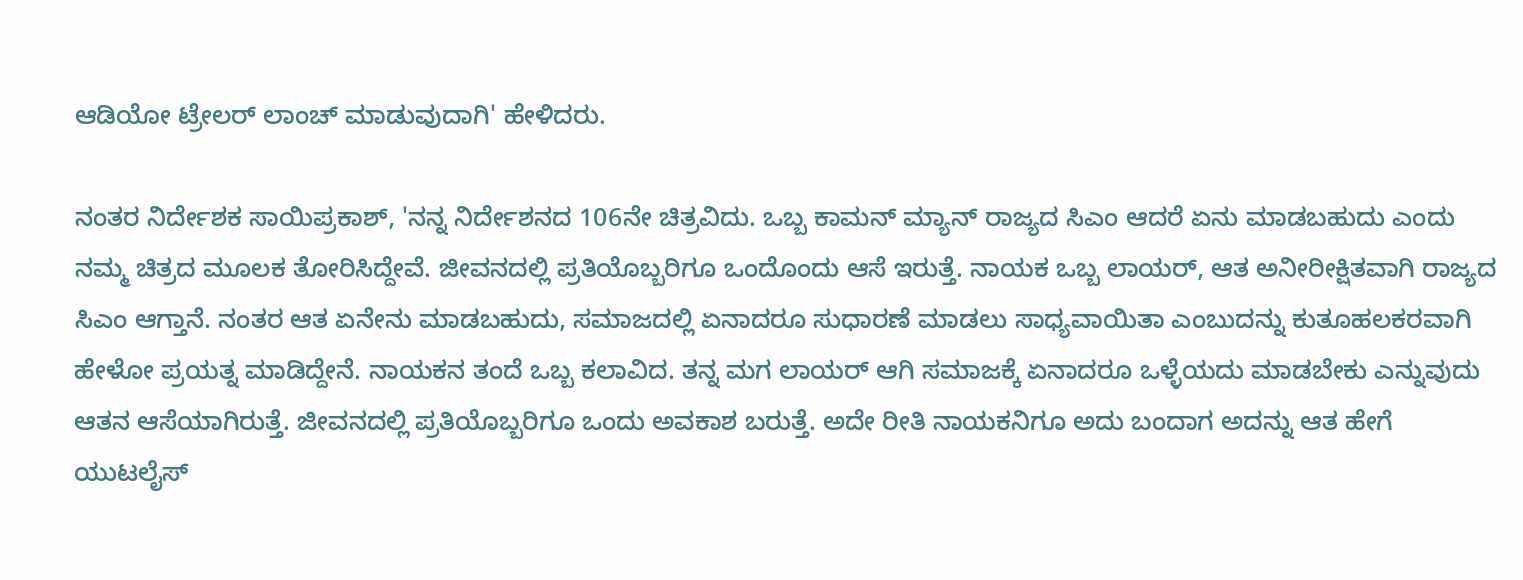ಆಡಿಯೋ ಟ್ರೇಲರ್ ಲಾಂಚ್ ಮಾಡುವುದಾಗಿ' ಹೇಳಿದರು.

ನಂತರ ನಿರ್ದೇಶಕ ಸಾಯಿಪ್ರಕಾಶ್, 'ನನ್ನ ನಿರ್ದೇಶನದ 106ನೇ ಚಿತ್ರವಿದು. ಒಬ್ಬ ಕಾಮನ್ ಮ್ಯಾನ್ ರಾಜ್ಯದ ಸಿಎಂ ಆದರೆ ಏನು ಮಾಡಬಹುದು ಎಂದು ನಮ್ಮ ಚಿತ್ರದ ಮೂಲಕ ತೋರಿಸಿದ್ದೇವೆ. ಜೀವನದಲ್ಲಿ ಪ್ರತಿಯೊಬ್ಬರಿಗೂ ಒಂದೊಂದು ಆಸೆ ಇರುತ್ತೆ. ನಾಯಕ ಒಬ್ಬ ಲಾಯರ್, ಆತ ಅನೀರೀಕ್ಷಿತವಾಗಿ ರಾಜ್ಯದ ಸಿಎಂ ಆಗ್ತಾನೆ. ನಂತರ ಆತ ಏನೇನು ಮಾಡಬಹುದು, ಸಮಾಜದಲ್ಲಿ ಏನಾದರೂ ಸುಧಾರಣೆ ಮಾಡಲು ಸಾಧ್ಯವಾಯಿತಾ ಎಂಬುದನ್ನು ಕುತೂಹಲಕರವಾಗಿ ಹೇಳೋ ಪ್ರಯತ್ನ ಮಾಡಿದ್ದೇನೆ. ನಾಯಕನ ತಂದೆ ಒಬ್ಬ ಕಲಾವಿದ. ತನ್ನ ಮಗ ಲಾಯರ್ ಆಗಿ ಸಮಾಜಕ್ಕೆ ಏನಾದರೂ ಒಳ್ಳೆಯದು ಮಾಡಬೇಕು ಎನ್ನುವುದು ಆತನ ಆಸೆಯಾಗಿರುತ್ತೆ. ಜೀವನದಲ್ಲಿ ಪ್ರತಿಯೊಬ್ಬರಿಗೂ ಒಂದು ಅವಕಾಶ ಬರುತ್ತೆ. ಅದೇ ರೀತಿ ನಾಯಕನಿಗೂ ಅದು ಬಂದಾಗ ಅದನ್ನು ಆತ ಹೇಗೆ ಯುಟಲೈಸ್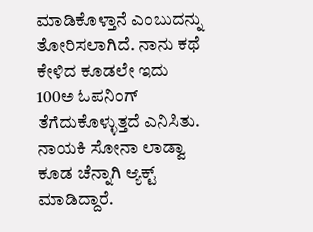ಮಾಡಿಕೊಳ್ತಾನೆ ಎಂಬುದನ್ನು ತೋರಿಸಲಾಗಿದೆ. ನಾನು ಕಥೆ ಕೇಳಿದ ಕೂಡಲೇ ಇದು 100ಅ ಓಪನಿಂಗ್ ತೆಗೆದುಕೊಳ್ಳುತ್ತದೆ ಎನಿಸಿತು. ನಾಯಕಿ ಸೋನಾ ಲಾಡ್ವಾ ಕೂಡ ಚೆನ್ನಾಗಿ ಆ್ಯಕ್ಟ್‌ ಮಾಡಿದ್ದಾರೆ.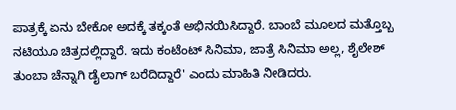ಪಾತ್ರಕ್ಕೆ ಏನು ಬೇಕೋ ಅದಕ್ಕೆ ತಕ್ಕಂತೆ ಅಭಿನಯಿಸಿದ್ದಾರೆ. ಬಾಂಬೆ ಮೂಲದ ಮತ್ತೊಬ್ಬ ನಟಿಯೂ ಚಿತ್ರದಲ್ಲಿದ್ದಾರೆ. ಇದು ಕಂಟೆಂಟ್ ಸಿನಿಮಾ, ಜಾತ್ರೆ ಸಿನಿಮಾ ಅಲ್ಲ, ಶೈಲೇಶ್ ತುಂಬಾ ಚೆನ್ನಾಗಿ ಡೈಲಾಗ್ ಬರೆದಿದ್ದಾರೆ' ಎಂದು ಮಾಹಿತಿ ನೀಡಿದರು.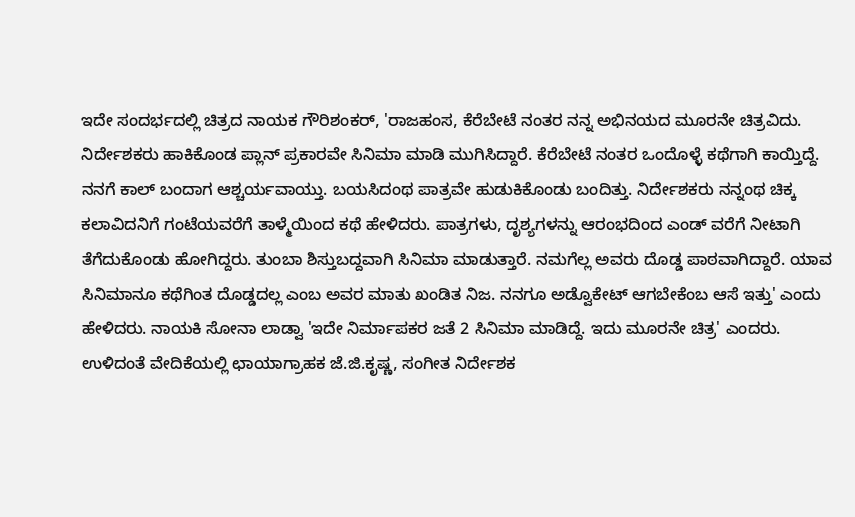ಇದೇ ಸಂದರ್ಭದಲ್ಲಿ ಚಿತ್ರದ ನಾಯಕ ಗೌರಿಶಂಕರ್, 'ರಾಜಹಂಸ, ಕೆರೆಬೇಟೆ ನಂತರ ನನ್ನ ಅಭಿನಯದ ಮೂರನೇ ಚಿತ್ರವಿದು. ನಿರ್ದೇಶಕರು ಹಾಕಿಕೊಂಡ ಪ್ಲಾನ್ ಪ್ರಕಾರವೇ ಸಿನಿಮಾ ಮಾಡಿ ಮುಗಿಸಿದ್ದಾರೆ. ಕೆರೆಬೇಟೆ ನಂತರ ಒಂದೊಳ್ಳೆ ಕಥೆಗಾಗಿ ಕಾಯ್ತಿದ್ದೆ. ನನಗೆ ಕಾಲ್ ಬಂದಾಗ ಆಶ್ಚರ್ಯವಾಯ್ತು. ಬಯಸಿದಂಥ ಪಾತ್ರವೇ ಹುಡುಕಿಕೊಂಡು ಬಂದಿತ್ತು. ನಿರ್ದೇಶಕರು ನನ್ನಂಥ ಚಿಕ್ಕ ಕಲಾವಿದನಿಗೆ ಗಂಟೆಯವರೆಗೆ ತಾಳ್ಮೆಯಿಂದ ಕಥೆ ಹೇಳಿದರು. ಪಾತ್ರಗಳು, ದೃಶ್ಯಗಳನ್ನು ಆರಂಭದಿಂದ ಎಂಡ್ ವರೆಗೆ ನೀಟಾಗಿ ತೆಗೆದುಕೊಂಡು ಹೋಗಿದ್ದರು. ತುಂಬಾ ಶಿಸ್ತುಬದ್ದವಾಗಿ ಸಿನಿಮಾ ಮಾಡುತ್ತಾರೆ. ನಮಗೆಲ್ಲ ಅವರು ದೊಡ್ಡ ಪಾಠವಾಗಿದ್ದಾರೆ. ಯಾವ ಸಿನಿಮಾನೂ ಕಥೆಗಿಂತ ದೊಡ್ಡದಲ್ಲ ಎಂಬ ಅವರ ಮಾತು ಖಂಡಿತ ನಿಜ. ನನಗೂ ಅಡ್ವೊಕೇಟ್ ಆಗಬೇಕೆಂಬ ಆಸೆ ಇತ್ತು' ಎಂದು ಹೇಳಿದರು. ನಾಯಕಿ ಸೋನಾ ಲಾಡ್ವಾ 'ಇದೇ ನಿರ್ಮಾಪಕರ ಜತೆ 2 ಸಿನಿಮಾ ಮಾಡಿದ್ದೆ. ಇದು ಮೂರನೇ ಚಿತ್ರ' ಎಂದರು. ಉಳಿದಂತೆ ವೇದಿಕೆಯಲ್ಲಿ ಛಾಯಾಗ್ರಾಹಕ ಜೆ.ಜಿ.ಕೃಷ್ಣ, ಸಂಗೀತ ನಿರ್ದೇಶಕ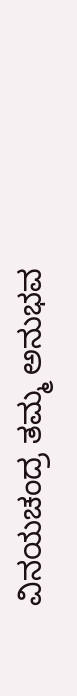ವಿನಯಚಂದ್ರ ತಮ್ಮ ಅನುಭವ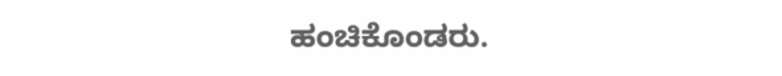ಹಂಚಿಕೊಂಡರು.